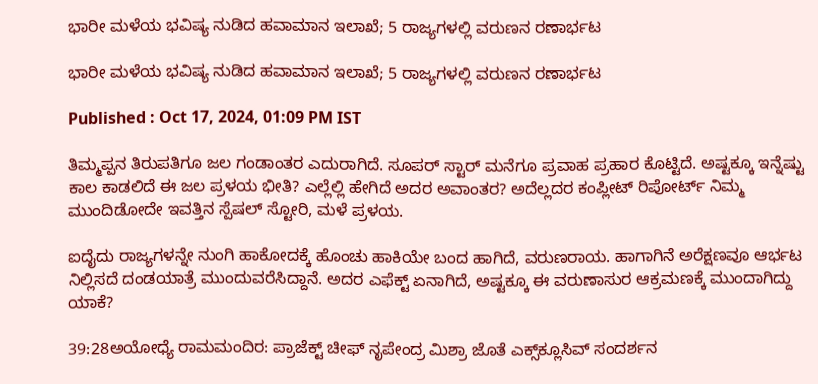ಭಾರೀ ಮಳೆಯ ಭವಿಷ್ಯ ನುಡಿದ ಹವಾಮಾನ ಇಲಾಖೆ; 5 ರಾಜ್ಯಗಳಲ್ಲಿ ವರುಣನ ರಣಾರ್ಭಟ

ಭಾರೀ ಮಳೆಯ ಭವಿಷ್ಯ ನುಡಿದ ಹವಾಮಾನ ಇಲಾಖೆ; 5 ರಾಜ್ಯಗಳಲ್ಲಿ ವರುಣನ ರಣಾರ್ಭಟ

Published : Oct 17, 2024, 01:09 PM IST

ತಿಮ್ಮಪ್ಪನ ತಿರುಪತಿಗೂ ಜಲ ಗಂಡಾಂತರ ಎದುರಾಗಿದೆ. ಸೂಪರ್ ಸ್ಟಾರ್ ಮನೆಗೂ ಪ್ರವಾಹ ಪ್ರಹಾರ ಕೊಟ್ಟಿದೆ. ಅಷ್ಟಕ್ಕೂ ಇನ್ನೆಷ್ಟು ಕಾಲ ಕಾಡಲಿದೆ ಈ ಜಲ ಪ್ರಳಯ ಭೀತಿ? ಎಲ್ಲೆಲ್ಲಿ ಹೇಗಿದೆ ಅದರ ಅವಾಂತರ? ಅದೆಲ್ಲದರ ಕಂಪ್ಲೀಟ್ ರಿಪೋರ್ಟ್ ನಿಮ್ಮ ಮುಂದಿಡೋದೇ ಇವತ್ತಿನ ಸ್ಪೆಷಲ್ ಸ್ಟೋರಿ, ಮಳೆ ಪ್ರಳಯ.

ಐದೈದು ರಾಜ್ಯಗಳನ್ನೇ ನುಂಗಿ ಹಾಕೋದಕ್ಕೆ ಹೊಂಚು ಹಾಕಿಯೇ ಬಂದ ಹಾಗಿದೆ, ವರುಣರಾಯ. ಹಾಗಾಗಿನೆ ಅರೆಕ್ಷಣವೂ ಆರ್ಭಟ ನಿಲ್ಲಿಸದೆ ದಂಡಯಾತ್ರೆ ಮುಂದುವರೆಸಿದ್ದಾನೆ. ಅದರ ಎಫೆಕ್ಟ್ ಏನಾಗಿದೆ, ಅಷ್ಟಕ್ಕೂ ಈ ವರುಣಾಸುರ ಆಕ್ರಮಣಕ್ಕೆ ಮುಂದಾಗಿದ್ದು ಯಾಕೆ?

39:28ಅಯೋಧ್ಯೆ ರಾಮಮಂದಿರ: ಪ್ರಾಜೆಕ್ಟ್ ಚೀಫ್ ನೃಪೇಂದ್ರ ಮಿಶ್ರಾ ಜೊತೆ ಎಕ್ಸ್‌ಕ್ಲೂಸಿವ್ ಸಂದರ್ಶನ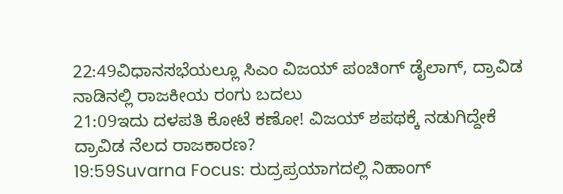22:49ವಿಧಾನಸಭೆಯಲ್ಲೂ ಸಿಎಂ ವಿಜಯ್ ಪಂಚಿಂಗ್ ಡೈಲಾಗ್, ದ್ರಾವಿಡ ನಾಡಿನಲ್ಲಿ ರಾಜಕೀಯ ರಂಗು ಬದಲು
21:09ಇದು ದಳಪತಿ ಕೋಟೆ ಕಣೋ! ವಿಜಯ್ ಶಪಥಕ್ಕೆ ನಡುಗಿದ್ದೇಕೆ ದ್ರಾವಿಡ ನೆಲದ ರಾಜಕಾರಣ?
19:59Suvarna Focus: ರುದ್ರಪ್ರಯಾಗದಲ್ಲಿ ನಿಹಾಂಗ್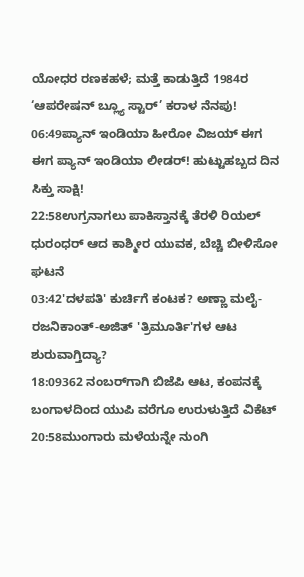ಯೋಧರ ರಣಕಹಳೆ; ಮತ್ತೆ ಕಾಡುತ್ತಿದೆ 1984ರ ‘ಆಪರೇಷನ್ ಬ್ಲ್ಯೂ ಸ್ಟಾರ್’ ಕರಾಳ ನೆನಪು!
06:49ಪ್ಯಾನ್ ಇಂಡಿಯಾ ಹೀರೋ ವಿಜಯ್ ಈಗ ಈಗ ಪ್ಯಾನ್ ಇಂಡಿಯಾ ಲೀಡರ್! ಹುಟ್ಟುಹಬ್ಬದ ದಿನ ಸಿಕ್ತು ಸಾಕ್ಷಿ!
22:58ಉಗ್ರನಾಗಲು ಪಾಕಿಸ್ತಾನಕ್ಕೆ ತೆರಳಿ ರಿಯಲ್ ಧುರಂಧರ್ ಆದ ಕಾಶ್ಮೀರ ಯುವಕ, ಬೆಚ್ಚಿ ಬೀಳಿಸೋ ಘಟನೆ
03:42'ದಳಪತಿ' ಕುರ್ಚಿಗೆ ಕಂಟಕ? ಅಣ್ಣಾ ಮಲೈ-ರಜನಿಕಾಂತ್-ಅಜಿತ್ 'ತ್ರಿಮೂರ್ತಿ'ಗಳ ಆಟ ಶುರುವಾಗ್ತಿದ್ಯಾ?
18:09362 ನಂಬರ್‌ಗಾಗಿ ಬಿಜೆಪಿ ಆಟ, ಕಂಪನಕ್ಕೆ ಬಂಗಾಳದಿಂದ ಯುಪಿ ವರೆಗೂ ಉರುಳುತ್ತಿದೆ ವಿಕೆಟ್
20:58ಮುಂಗಾರು ಮಳೆಯನ್ನೇ ನುಂಗಿ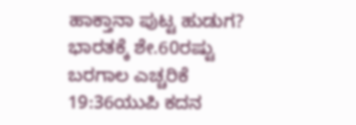ಹಾಕ್ತಾನಾ ಪುಟ್ಟ ಹುಡುಗ? ಭಾರತಕ್ಕೆ ಶೇ.60ರಷ್ಟು ಬರಗಾಲ ಎಚ್ಚರಿಕೆ
19:36ಯುಪಿ ಕದನ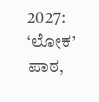2027: ‘ಲೋಕ’ ಪಾಠ,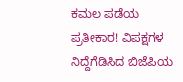ಕಮಲ ಪಡೆಯ ಪ್ರತೀಕಾರ! ವಿಪಕ್ಷಗಳ ನಿದ್ದೆಗೆಡಿಸಿದ ಬಿಜೆಪಿಯ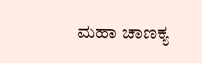ಮಹಾ ಚಾಣಕ್ಯ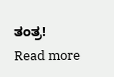ತಂತ್ರ!
Read more